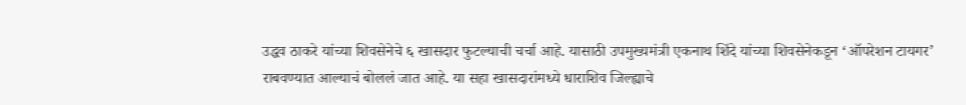उद्धव ठाकरे यांच्या शिवसेनेचे ६ खासदार फुटल्याची चर्चा आहे. यासाठी उपमुख्यमंत्री एकनाथ शिंदे यांच्या शिवसेनेकडून ‘ऑपरेशन टायगर’ राबवण्यात आल्याचं बोललं जात आहे. या सहा खासदारांमध्ये धाराशिव जिल्ह्याचे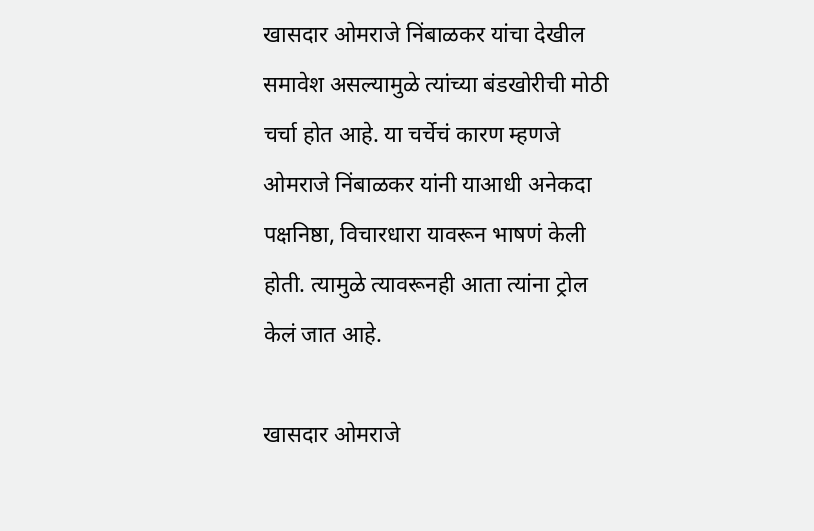खासदार ओमराजे निंबाळकर यांचा देखील समावेश असल्यामुळे त्यांच्या बंडखोरीची मोठी चर्चा होत आहे. या चर्चेचं कारण म्हणजे ओमराजे निंबाळकर यांनी याआधी अनेकदा पक्षनिष्ठा, विचारधारा यावरून भाषणं केली होती. त्यामुळे त्यावरूनही आता त्यांना ट्रोल केलं जात आहे.

खासदार ओमराजे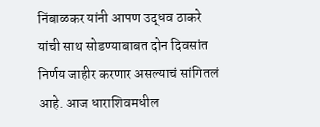निंबाळकर यांनी आपण उद्धव ठाकरे यांची साथ सोडण्याबाबत दोन दिवसांत निर्णय जाहीर करणार असल्याचं सांगितलं आहे. आज धाराशिवमधील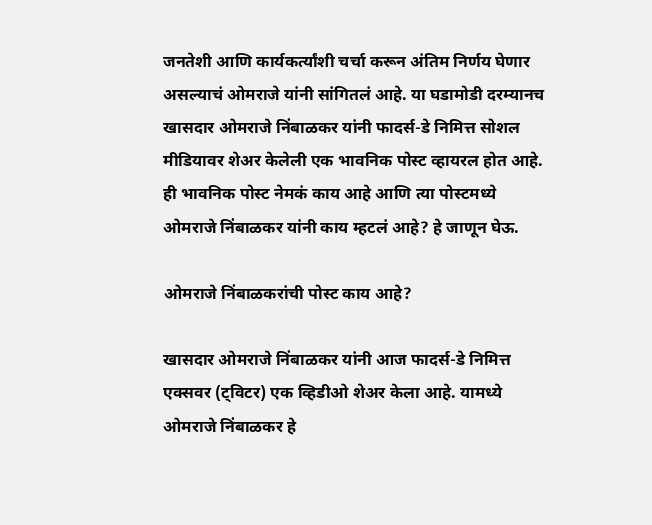जनतेशी आणि कार्यकर्त्यांशी चर्चा करून अंतिम निर्णय घेणार असल्याचं ओमराजे यांनी सांगितलं आहे. या घडामोडी दरम्यानच खासदार ओमराजे निंबाळकर यांनी फादर्स-डे निमित्त सोशल मीडियावर शेअर केलेली एक भावनिक पोस्ट व्हायरल होत आहे. ही भावनिक पोस्ट नेमकं काय आहे आणि त्या पोस्टमध्ये ओमराजे निंबाळकर यांनी काय म्हटलं आहे? हे जाणून घेऊ.

ओमराजे निंबाळकरांची पोस्ट काय आहे?

खासदार ओमराजे निंबाळकर यांनी आज फादर्स-डे निमित्त एक्सवर (ट्विटर) एक व्हिडीओ शेअर केला आहे. यामध्ये ओमराजे निंबाळकर हे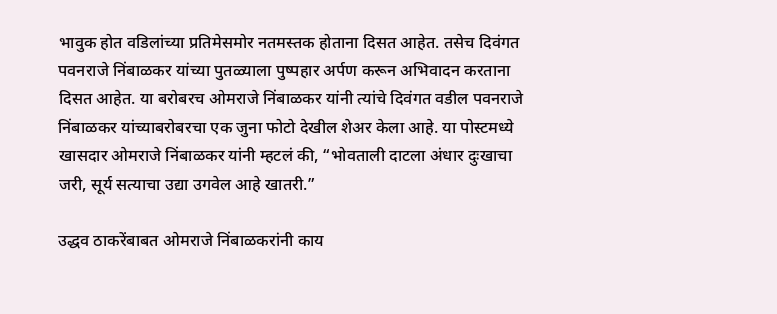भावुक होत वडिलांच्या प्रतिमेसमोर नतमस्तक होताना दिसत आहेत. तसेच दिवंगत पवनराजे निंबाळकर यांच्या पुतळ्याला पुष्पहार अर्पण करून अभिवादन करताना दिसत आहेत. या बरोबरच ओमराजे निंबाळकर यांनी त्यांचे दिवंगत वडील पवनराजे निंबाळकर यांच्याबरोबरचा एक जुना फोटो देखील शेअर केला आहे. या पोस्टमध्ये खासदार ओमराजे निंबाळकर यांनी म्हटलं की, “भोवताली दाटला अंधार दुःखाचा जरी, सूर्य सत्याचा उद्या उगवेल आहे खातरी.”

उद्धव ठाकरेंबाबत ओमराजे निंबाळकरांनी काय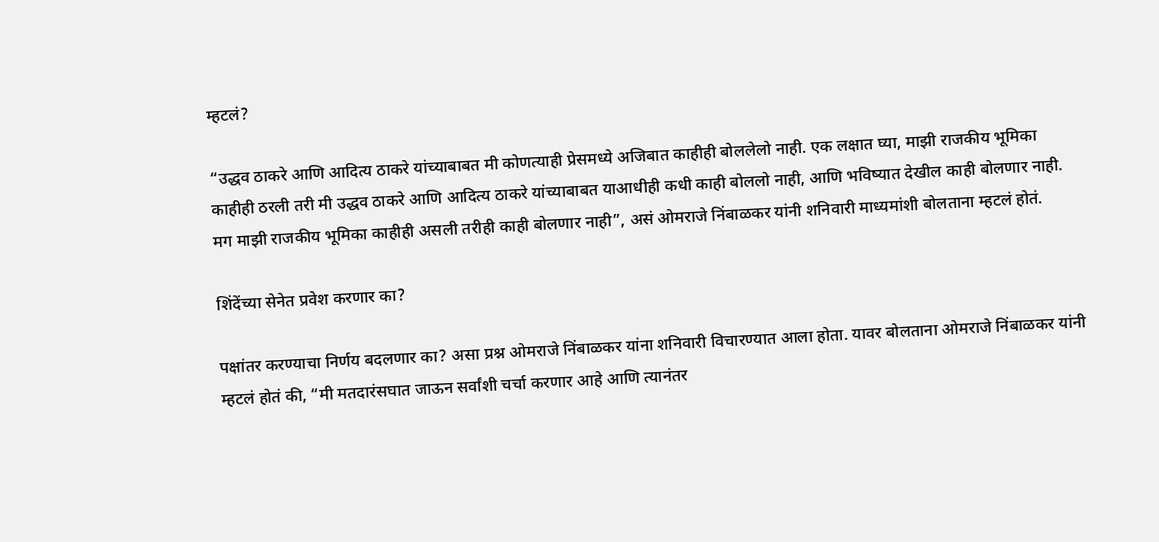म्हटलं?

“उद्धव ठाकरे आणि आदित्य ठाकरे यांच्याबाबत मी कोणत्याही प्रेसमध्ये अजिबात काहीही बोललेलो नाही. एक लक्षात घ्या, माझी राजकीय भूमिका काहीही ठरली तरी मी उद्धव ठाकरे आणि आदित्य ठाकरे यांच्याबाबत याआधीही कधी काही बोललो नाही, आणि भविष्यात देखील काही बोलणार नाही. मग माझी राजकीय भूमिका काहीही असली तरीही काही बोलणार नाही”, असं ओमराजे निंबाळकर यांनी शनिवारी माध्यमांशी बोलताना म्हटलं होतं.

शिंदेंच्या सेनेत प्रवेश करणार का?

पक्षांतर करण्याचा निर्णय बदलणार का? असा प्रश्न ओमराजे निंबाळकर यांना शनिवारी विचारण्यात आला होता. यावर बोलताना ओमराजे निंबाळकर यांनी म्हटलं होतं की, “मी मतदारंसघात जाऊन सर्वांशी चर्चा करणार आहे आणि त्यानंतर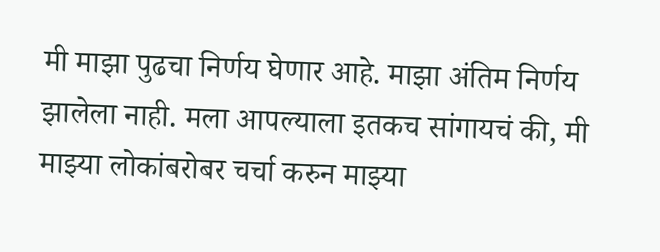मी माझा पुढचा निर्णय घेणार आहे. माझा अंतिम निर्णय झालेला नाही. मला आपल्याला इतकच सांगायचं की, मी माझ्या लोकांबरोबर चर्चा करुन माझ्या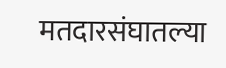मतदारसंघातल्या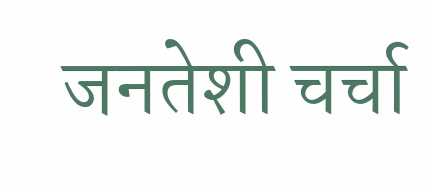जनतेशी चर्चा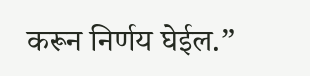करून निर्णय घेईल.”